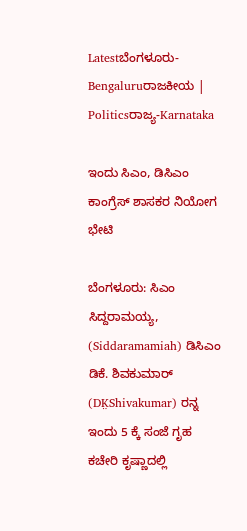Latestಬೆಂಗಳೂರು-Bengaluruರಾಜಕೀಯ | Politicsರಾಜ್ಯ-Karnataka

ಇಂದು ಸಿಎಂ, ಡಿಸಿಎಂ ಕಾಂಗ್ರೆಸ್‌ ಶಾಸಕರ ನಿಯೋಗ ಭೇಟಿ

ಬೆಂಗಳೂರು: ಸಿಎಂ ಸಿದ್ದರಾಮಯ್ಯ, (Siddaramamiah) ಡಿಸಿಎಂ ಡಿಕೆ. ಶಿವಕುಮಾರ್‌ (DK̤Shivakumar) ರನ್ನ ಇಂದು 5 ಕ್ಕೆ ಸಂಜೆ ಗೃಹ ಕಚೇರಿ ಕೃಷ್ಣಾದಲ್ಲಿ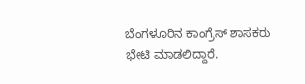ಬೆಂಗಳೂರಿನ ಕಾಂಗ್ರೆಸ್ ಶಾಸಕರು ಭೇಟಿ ಮಾಡಲಿದ್ದಾರೆ.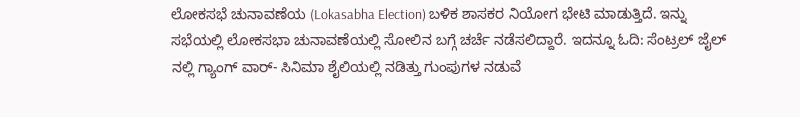ಲೋಕಸಭೆ ಚುನಾವಣೆಯ (Lokasabha Election) ಬಳಿಕ ಶಾಸಕರ ನಿಯೋಗ ಭೇಟಿ ಮಾಡುತ್ತಿದೆ. ಇನ್ನು ಸಭೆಯಲ್ಲಿ ಲೋಕಸಭಾ ಚುನಾವಣೆಯಲ್ಲಿ ಸೋಲಿನ ಬಗ್ಗೆ ಚರ್ಚೆ ನಡೆಸಲಿದ್ದಾರೆ. ಇದನ್ನೂ ಓದಿ: ಸೆಂಟ್ರಲ್ ಜೈಲ್ ನಲ್ಲಿ ಗ್ಯಾಂಗ್ ವಾರ್- ಸಿನಿಮಾ ಶೈಲಿಯಲ್ಲಿ ನಡಿತ್ತು ಗುಂಪುಗಳ ನಡುವೆ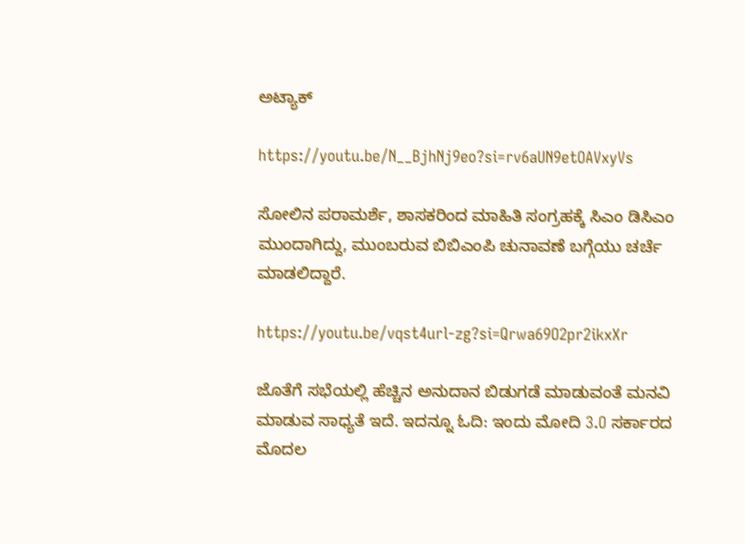ಅಟ್ಯಾಕ್‌

https://youtu.be/N__BjhNj9eo?si=rv6aUN9etOAVxyVs

ಸೋಲಿನ ಪರಾಮರ್ಶೆ, ಶಾಸಕರಿಂದ ಮಾಹಿತಿ ಸಂಗ್ರಹಕ್ಕೆ ಸಿಎಂ ಡಿಸಿಎಂ ಮುಂದಾಗಿದ್ದು, ಮುಂಬರುವ ಬಿಬಿಎಂಪಿ ಚುನಾವಣೆ ಬಗ್ಗೆಯು ಚರ್ಚೆ ಮಾಡಲಿದ್ದಾರೆ.

https://youtu.be/vqst4url-zg?si=Qrwa69O2pr2ikxXr

ಜೊತೆಗೆ ಸಭೆಯಲ್ಲಿ ಹೆಚ್ಚಿನ ಅನುದಾನ ಬಿಡುಗಡೆ ಮಾಡುವಂತೆ ಮನವಿ ಮಾಡುವ ಸಾಧ್ಯತೆ ಇದೆ. ಇದನ್ನೂ ಓದಿ: ಇಂದು ಮೋದಿ 3.O ಸರ್ಕಾರದ ಮೊದಲ‌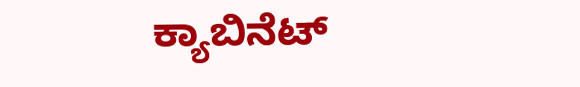ಕ್ಯಾಬಿನೆಟ್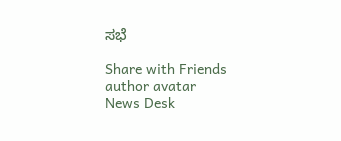ಸಭೆ

Share with Friends
author avatar
News Desk